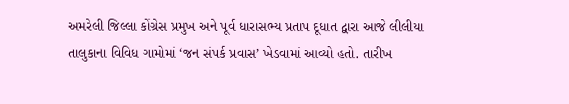અમરેલી જિલ્લા કોંગ્રેસ પ્રમુખ અને પૂર્વ ધારાસભ્ય પ્રતાપ દૂધાત દ્વારા આજે લીલીયા તાલુકાના વિવિધ ગામોમાં ‘જન સંપર્ક પ્રવાસ’ ખેડવામાં આવ્યો હતો. તારીખ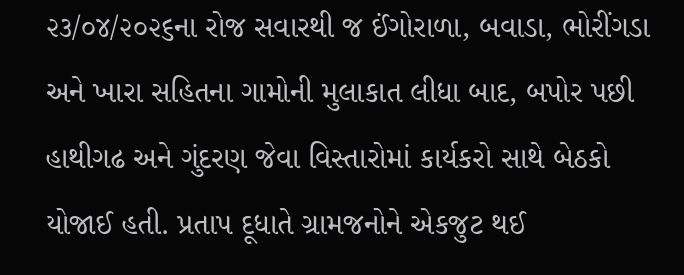૨૩/૦૪/૨૦૨૬ના રોજ સવારથી જ ઈંગોરાળા, બવાડા, ભોરીંગડા અને ખારા સહિતના ગામોની મુલાકાત લીધા બાદ, બપોર પછી હાથીગઢ અને ગુંદરણ જેવા વિસ્તારોમાં કાર્યકરો સાથે બેઠકો યોજાઈ હતી. પ્રતાપ દૂધાતે ગ્રામજનોને એકજુટ થઈ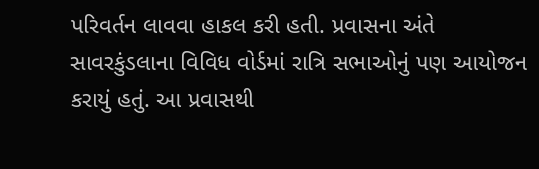પરિવર્તન લાવવા હાકલ કરી હતી. પ્રવાસના અંતે સાવરકુંડલાના વિવિધ વોર્ડમાં રાત્રિ સભાઓનું પણ આયોજન કરાયું હતું. આ પ્રવાસથી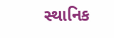સ્થાનિક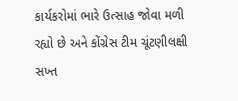કાર્યકરોમાં ભારે ઉત્સાહ જોવા મળી રહ્યો છે અને કોંગ્રેસ ટીમ ચૂંટણીલક્ષી સખ્ત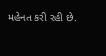મહેનત કરી રહી છે.